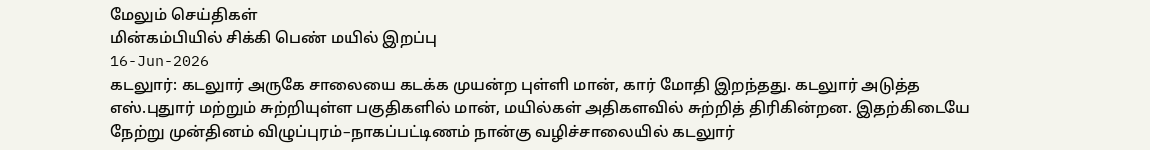மேலும் செய்திகள்
மின்கம்பியில் சிக்கி பெண் மயில் இறப்பு
16-Jun-2026
கடலுார்: கடலுார் அருகே சாலையை கடக்க முயன்ற புள்ளி மான், கார் மோதி இறந்தது. கடலுார் அடுத்த எஸ்.புதுார் மற்றும் சுற்றியுள்ள பகுதிகளில் மான், மயில்கள் அதிகளவில் சுற்றித் திரிகின்றன. இதற்கிடையே நேற்று முன்தினம் விழுப்புரம்–நாகப்பட்டிணம் நான்கு வழிச்சாலையில் கடலுார்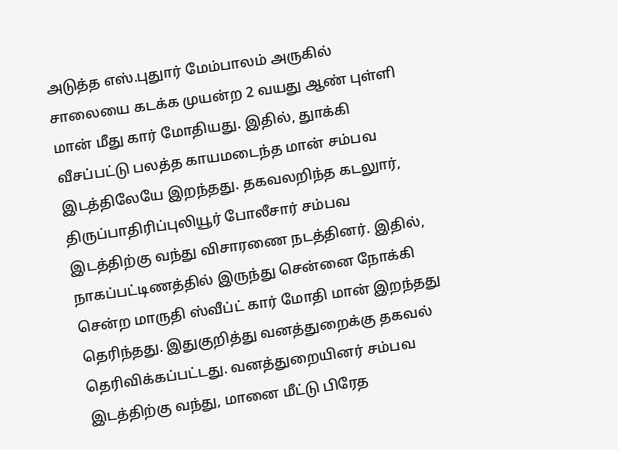அடுத்த எஸ்.புதுார் மேம்பாலம் அருகில் சாலையை கடக்க முயன்ற 2 வயது ஆண் புள்ளி மான் மீது கார் மோதியது. இதில், துாக்கி வீசப்பட்டு பலத்த காயமடைந்த மான் சம்பவ இடத்திலேயே இறந்தது. தகவலறிந்த கடலுார், திருப்பாதிரிப்புலியூர் போலீசார் சம்பவ இடத்திற்கு வந்து விசாரணை நடத்தினர். இதில், நாகப்பட்டிணத்தில் இருந்து சென்னை நோக்கி சென்ற மாருதி ஸ்வீப்ட் கார் மோதி மான் இறந்தது தெரிந்தது. இதுகுறித்து வனத்துறைக்கு தகவல் தெரிவிக்கப்பட்டது. வனத்துறையினர் சம்பவ இடத்திற்கு வந்து, மானை மீட்டு பிரேத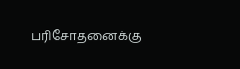பரிசோதனைக்கு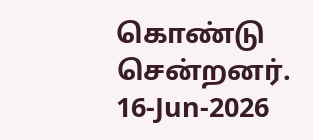கொண்டு சென்றனர்.
16-Jun-2026